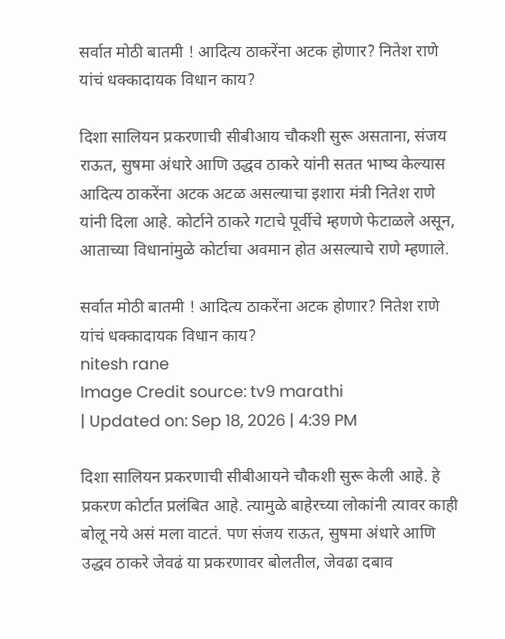सर्वात मोठी बातमी ! आदित्य ठाकरेंना अटक होणार? नितेश राणे यांचं धक्कादायक विधान काय?

दिशा सालियन प्रकरणाची सीबीआय चौकशी सुरू असताना, संजय राऊत, सुषमा अंधारे आणि उद्धव ठाकरे यांनी सतत भाष्य केल्यास आदित्य ठाकरेंना अटक अटळ असल्याचा इशारा मंत्री नितेश राणे यांनी दिला आहे. कोर्टाने ठाकरे गटाचे पूर्वीचे म्हणणे फेटाळले असून, आताच्या विधानांमुळे कोर्टाचा अवमान होत असल्याचे राणे म्हणाले.

सर्वात मोठी बातमी ! आदित्य ठाकरेंना अटक होणार? नितेश राणे यांचं धक्कादायक विधान काय?
nitesh rane
Image Credit source: tv9 marathi
| Updated on: Sep 18, 2026 | 4:39 PM

दिशा सालियन प्रकरणाची सीबीआयने चौकशी सुरू केली आहे. हे प्रकरण कोर्टात प्रलंबित आहे. त्यामुळे बाहेरच्या लोकांनी त्यावर काही बोलू नये असं मला वाटतं. पण संजय राऊत, सुषमा अंधारे आणि उद्धव ठाकरे जेवढं या प्रकरणावर बोलतील, जेवढा दबाव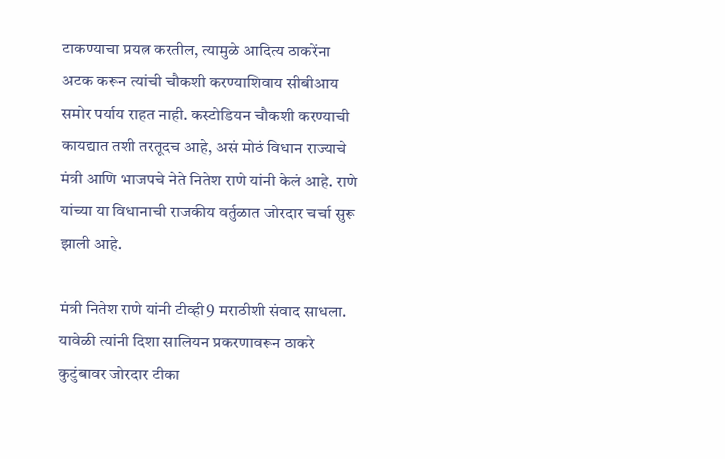टाकण्याचा प्रयत्न करतील, त्यामुळे आदित्य ठाकरेंना अटक करून त्यांची चौकशी करण्याशिवाय सीबीआय समोर पर्याय राहत नाही. कस्टोडियन चौकशी करण्याची कायद्यात तशी तरतूदच आहे, असं मोठं विधान राज्याचे मंत्री आणि भाजपचे नेते नितेश राणे यांनी केलं आहे. राणे यांच्या या विधानाची राजकीय वर्तुळात जोरदार चर्चा सुरू झाली आहे.

मंत्री नितेश राणे यांनी टीव्ही9 मराठीशी संवाद साधला. यावेळी त्यांनी दिशा सालियन प्रकरणावरून ठाकरे कुटुंबावर जोरदार टीका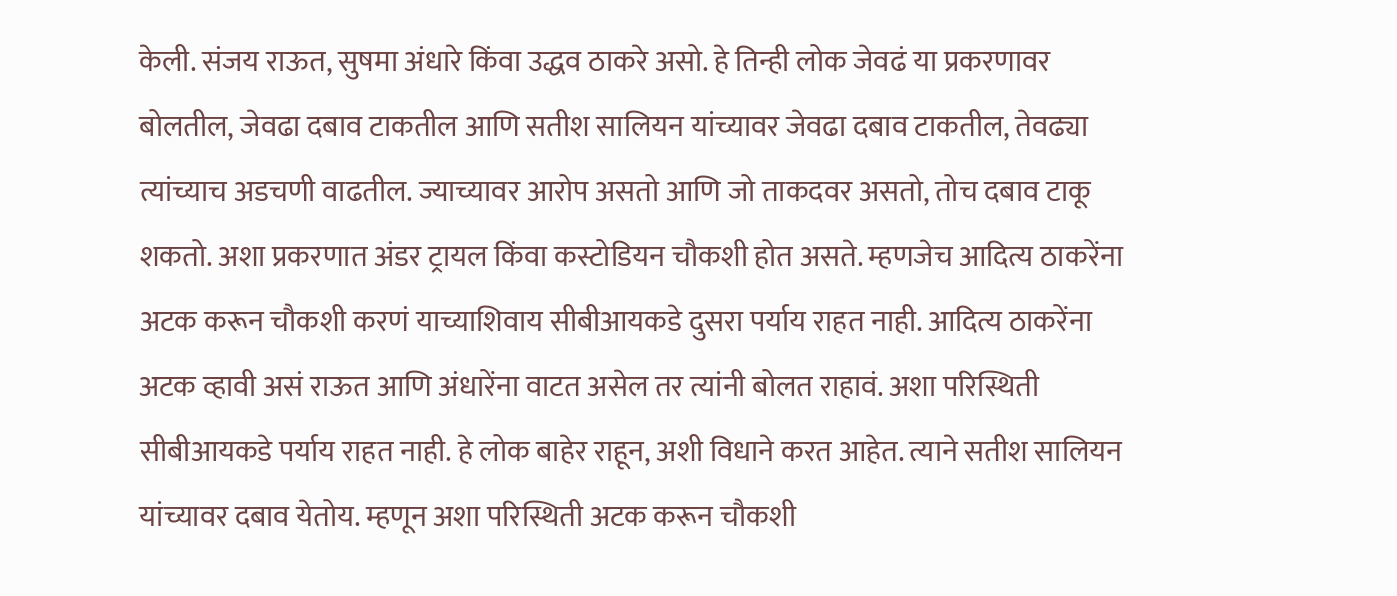केली. संजय राऊत, सुषमा अंधारे किंवा उद्धव ठाकरे असो. हे तिन्ही लोक जेवढं या प्रकरणावर बोलतील, जेवढा दबाव टाकतील आणि सतीश सालियन यांच्यावर जेवढा दबाव टाकतील, तेवढ्या त्यांच्याच अडचणी वाढतील. ज्याच्यावर आरोप असतो आणि जो ताकदवर असतो, तोच दबाव टाकू शकतो. अशा प्रकरणात अंडर ट्रायल किंवा कस्टोडियन चौकशी होत असते. म्हणजेच आदित्य ठाकरेंना अटक करून चौकशी करणं याच्याशिवाय सीबीआयकडे दुसरा पर्याय राहत नाही. आदित्य ठाकरेंना अटक व्हावी असं राऊत आणि अंधारेंना वाटत असेल तर त्यांनी बोलत राहावं. अशा परिस्थिती सीबीआयकडे पर्याय राहत नाही. हे लोक बाहेर राहून, अशी विधाने करत आहेत. त्याने सतीश सालियन यांच्यावर दबाव येतोय. म्हणून अशा परिस्थिती अटक करून चौकशी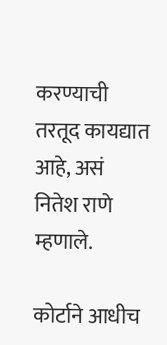करण्याची तरतूद कायद्यात आहे, असं नितेश राणे म्हणाले.

कोर्टाने आधीच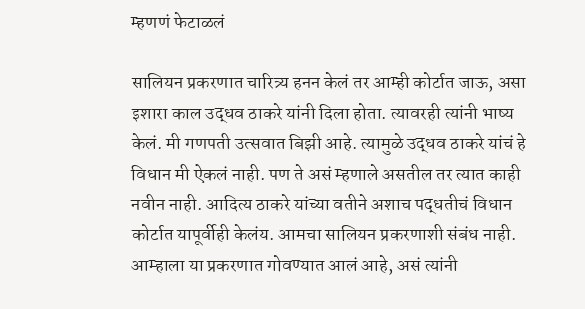म्हणणं फेटाळलं

सालियन प्रकरणात चारित्र्य हनन केलं तर आम्ही कोर्टात जाऊ, असा इशारा काल उद्धव ठाकरे यांनी दिला होता. त्यावरही त्यांनी भाष्य केलं. मी गणपती उत्सवात बिझी आहे. त्यामुळे उद्धव ठाकरे यांचं हे विधान मी ऐकलं नाही. पण ते असं म्हणाले असतील तर त्यात काही नवीन नाही. आदित्य ठाकरे यांच्या वतीने अशाच पद्धतीचं विधान कोर्टात यापूर्वीही केलंय. आमचा सालियन प्रकरणाशी संबंध नाही. आम्हाला या प्रकरणात गोवण्यात आलं आहे, असं त्यांनी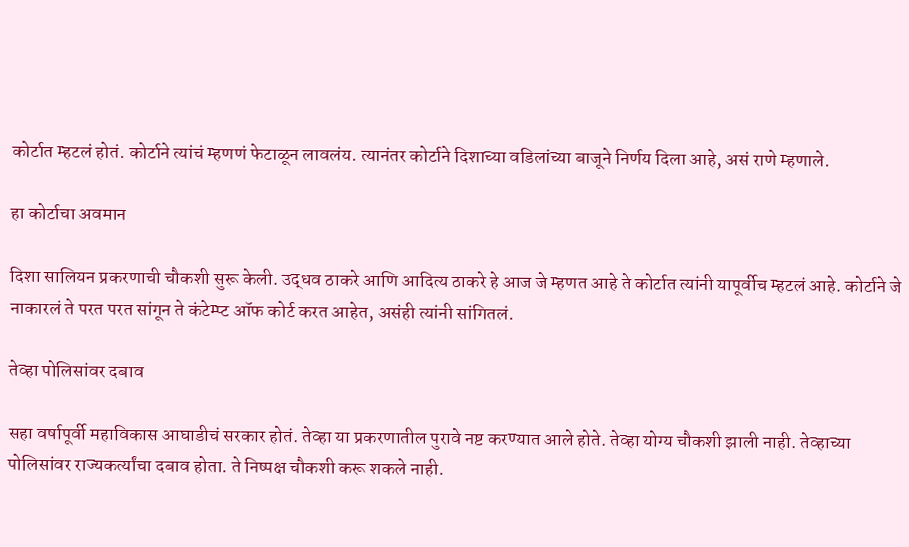कोर्टात म्हटलं होतं. कोर्टाने त्यांचं म्हणणं फेटाळून लावलंय. त्यानंतर कोर्टाने दिशाच्या वडिलांच्या बाजूने निर्णय दिला आहे, असं राणे म्हणाले.

हा कोर्टाचा अवमान

दिशा सालियन प्रकरणाची चौकशी सुरू केली. उद्धव ठाकरे आणि आदित्य ठाकरे हे आज जे म्हणत आहे ते कोर्टात त्यांनी यापूर्वीच म्हटलं आहे. कोर्टाने जे नाकारलं ते परत परत सांगून ते कंटेम्प्ट ऑफ कोर्ट करत आहेत, असंही त्यांनी सांगितलं.

तेव्हा पोलिसांवर दबाव

सहा वर्षापूर्वी महाविकास आघाडीचं सरकार होतं. तेव्हा या प्रकरणातील पुरावे नष्ट करण्यात आले होते. तेव्हा योग्य चौकशी झाली नाही. तेव्हाच्या पोलिसांवर राज्यकर्त्यांचा दबाव होता. ते निष्पक्ष चौकशी करू शकले नाही.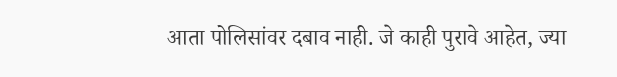आता पोलिसांवर दबाव नाही. जे काही पुरावे आहेत, ज्या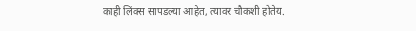काही लिंक्स सापडल्या आहेत, त्यावर चौकशी होतेय.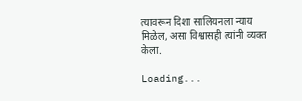त्यावरून दिशा सालियनला न्याय मिळेल, असा विश्वासही त्यांनी व्यक्त केला.

Loading...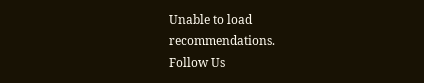Unable to load recommendations.
Follow Us